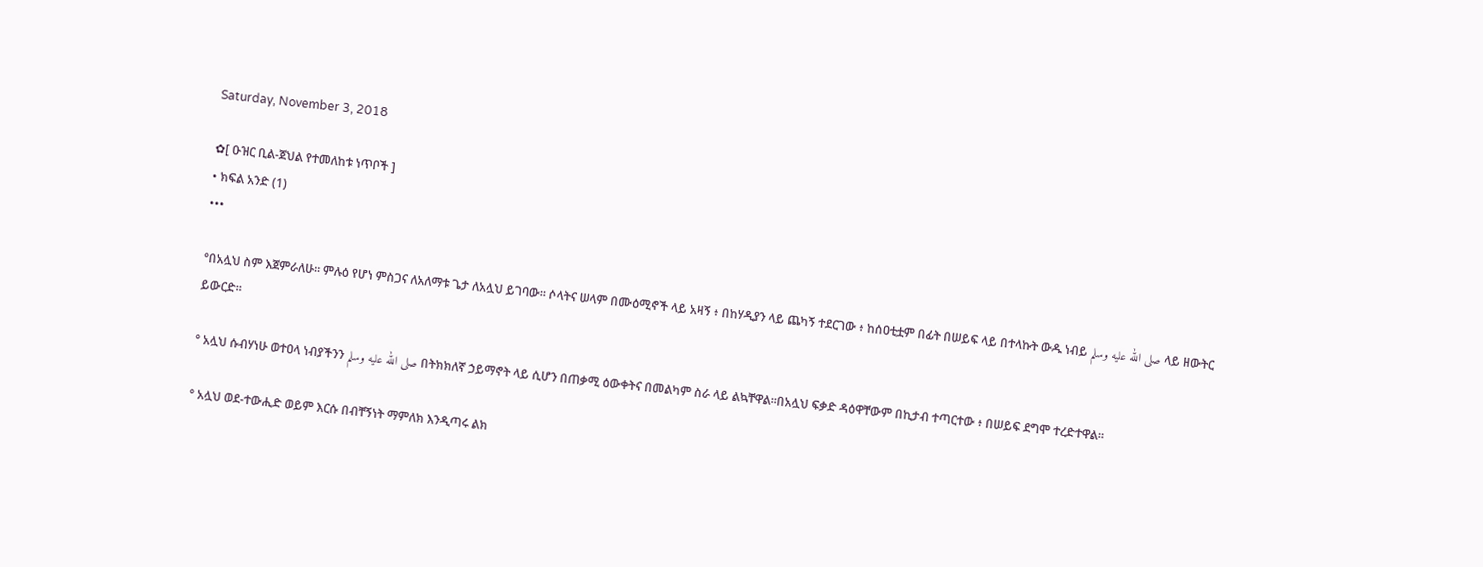Saturday, November 3, 2018

✿[ ዑዝር ቢል-ጀህል የተመለከቱ ነጥቦች ]
• ክፍል አንድ (1)
•••

°በአሏህ ስም እጀምራለሁ፡፡ ምሉዕ የሆነ ምስጋና ለአለማቱ ጌታ ለአሏህ ይገባው፡፡ ሶላትና ሠላም በሙዕሚኖች ላይ አዛኝ ፥ በከሃዲያን ላይ ጨካኝ ተደርገው ፥ ከሰዐቲቷም በፊት በሠይፍ ላይ በተላኩት ውዱ ነብይ صلى الله عليه وسلم ላይ ዘውትር ይውርድ፡፡

° አሏህ ሱብሃነሁ ወተዐላ ነብያችንን صلى الله عليه وسلم በትክክለኛ ኃይማኖት ላይ ሲሆን በጠቃሚ ዕውቀትና በመልካም ስራ ላይ ልኳቸዋል፡፡በአሏህ ፍቃድ ዳዕዋቸውም በኪታብ ተጣርተው ፥ በሠይፍ ደግሞ ተረድተዋል፡፡

° አሏህ ወደ-ተውሒድ ወይም እርሱ በብቸኝነት ማምለክ እንዲጣሩ ልክ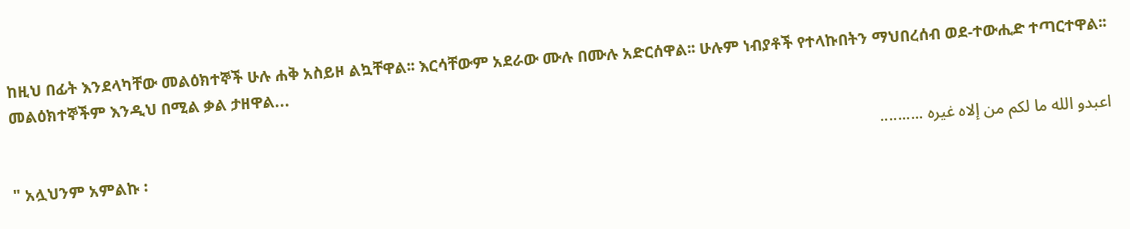ከዚህ በፊት እንደላካቸው መልዕክተኞች ሁሉ ሐቅ አስይዞ ልኳቸዋል፡፡ እርሳቸውም አደራው ሙሉ በሙሉ አድርሰዋል፡፡ ሁሉም ነብያቶች የተላኩበትን ማህበረሰብ ወደ-ተውሒድ ተጣርተዋል፡፡ መልዕክተኞችም እንዲህ በሚል ቃል ታዘዋል...

اعبدو الله ما لكم من إلاه غيره ..........
" አሏህንም አምልኩ ፡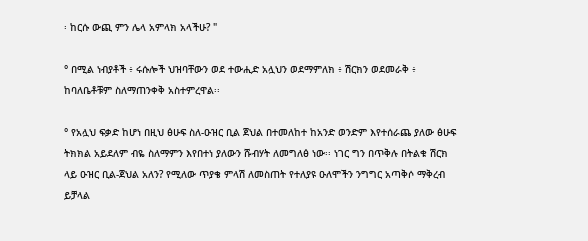፡ ከርሱ ውጪ ምን ሌላ አምላክ አላችሁ? "

° በሚል ነብያቶች ፥ ሩሱሎች ህዝባቸውን ወደ ተውሒድ አሏህን ወደማምለክ ፥ ሽርክን ወደመራቅ ፥ ከባለቤቶቹም ስለማጠንቀቅ አስተምረዋል፡፡

° የአሏህ ፍቃድ ከሆነ በዚህ ፅሁፍ ስለ-ዑዝር ቢል ጀህል በተመለከተ ከአንድ ወንድም እየተሰራጨ ያለው ፅሁፍ ትክክል አይደለም ብዬ ስለማምን እየበተነ ያለውን ሹብሃት ለመግለፅ ነው፡፡ ነገር ግን በጥቅሉ በትልቁ ሽርክ ላይ ዑዝር ቢል-ጀህል አለን? የሚለው ጥያቄ ምላሽ ለመስጠት የተለያዩ ዑለሞችን ንግግር አጣቅሶ ማቅረብ ይቻላል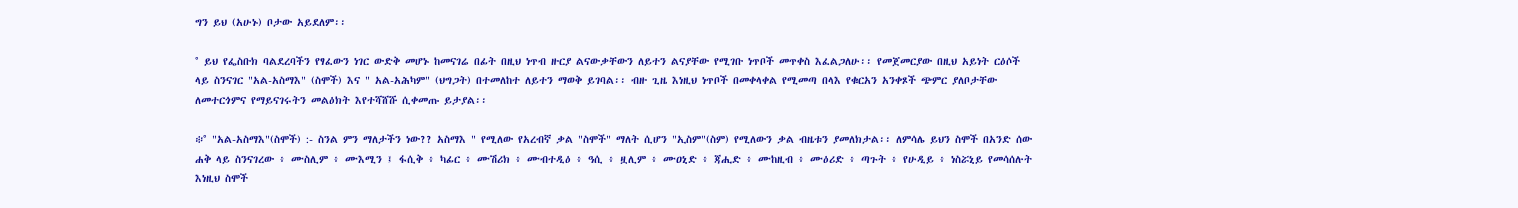ግን ይህ (አሁኑ) ቦታው አይደለም፡፡

° ይህ የፌስቡክ ባልደረባችን የፃፈውን ነገር ውድቅ መሆኑ ከመናገሬ በፊት በዚህ ነጥብ ዙርያ ልናውቃቸውን ለይተን ልናያቸው የሚገቡ ነጥቦች መጥቀስ እፈልጋለሁ፡፡ የመጀመርያው በዚህ አይነት ርዕሶች ላይ ስንናገር "አል-አስማእ" (ስሞች) እና " አል-አሕካም" (ህግጋት) በተመለከተ ለይተን ማወቅ ይገባል፡፡ ብዙ ጊዜ እነዚህ ነጥቦች በመቀላቀል የሚመጣ በላእ የቁርአን አንቀጾች ጭምር ያለቦታቸው ለመተርጎምና የማይናገሩትን መልዕክት እየተሻሸሹ ሲቀመጡ ይታያል፡፡

፨° "አል-አስማእ"(ስሞች) :- ስንል ምን ማለታችን ነው?? አስማእ " የሚለው የአረብኛ ቃል "ስሞች" ማለት ሲሆን "ኢስም"(ስም) የሚለውን ቃል ብዜቱን ያመለክታል፡፡ ለምሳሌ ይህን ስሞች በአንድ ሰው ሐቅ ላይ ስንናገረው ፥ ሙስሊም ፥ ሙእሚን ፤ ፋሲቅ ፥ ካፊር ፥ ሙሽሪክ ፥ ሙብተዲዕ ፥ ዓሲ ፥ ዟሊም ፥ ሙዐኒድ ፥ ጃሒድ ፥ ሙከዚብ ፥ ሙዕሪድ ፥ ጣጉት ፥ የሁዲይ ፥ ነስሯኒይ የመሳሰሉት እነዚህ ስሞች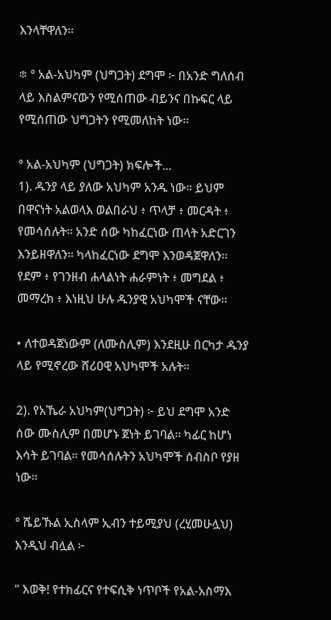እንላቸዋለን፡፡

፨ ° አል-አህካም (ህግጋት) ደግሞ ፦ በአንድ ግለሰብ ላይ እስልምናውን የሚሰጠው ብይንና በኩፍር ላይ የሚሰጠው ህግጋትን የሚመለከት ነው፡፡

° አል-አህካም (ህግጋት) ክፍሎች...
1). ዱንያ ላይ ያለው አህካም አንዱ ነው፡፡ ይህም በዋናነት አልወላእ ወልበራህ ፥ ጥላቻ ፥ መርዳት ፥ የመሳሰሉት፡፡ አንድ ሰው ካከፈርነው ጠላት አድርገን እንይዘዋለን፡፡ ካላከፈርነው ደግሞ እንወዳጀዋለን፡፡ የደም ፥ የገንዘብ ሐላልነት ሐራምነት ፥ መግደል ፥ መማረክ ፥ እነዚህ ሁሉ ዱንያዊ አህካሞች ናቸው፡፡

• ለተወዳጀነውም (ለሙስሊም) እንደዚሁ በርካታ ዱንያ ላይ የሚኖረው ሸሪዐዊ አህካሞች አሉት፡፡

2). የአኼራ አህካም(ህግጋት) ፦ ይህ ደግሞ አንድ ሰው ሙስሊም በመሆኑ ጀነት ይገባል፡፡ ካፊር ከሆነ እሳት ይገባል፡፡ የመሳሰሉትን አህካሞች ሰብስቦ የያዘ ነው፡፡

° ሼይኹል ኢስላም ኢብን ተይሚያህ (ረሂመሁሏህ) እንዲህ ብሏል ፦

" እወቅ! የተክፊርና የተፍሲቅ ነጥቦች የአል-አስማእ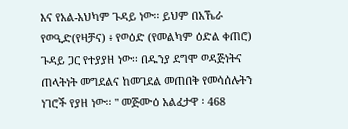እና የአል-አህካም ጉዳይ ነው፡፡ ይህም በአኼራ የወዒድ(የዛቻና) ፥ የወዕድ (የመልካም ዕድል ቀጠሮ) ጉዳይ ጋር የተያያዘ ነው፡፡ በዱንያ ደግሞ ወዳጅነትና ጠላትነት መግደልና ከመገደል መጠበቅ የመሳሰሉትን ነገሮች የያዘ ነው፡፡ " መጅሙዕ አልፈታዋ ፡ 468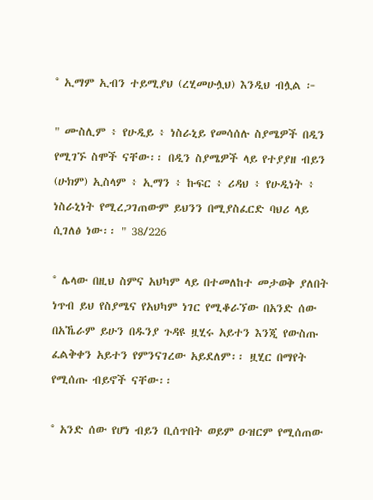° ኢማም ኢብን ተይሚያህ (ረሂመሁሏህ) እንዲህ ብሏል ፦

" ሙስሊም ፥ የሁዲይ ፥ ነስራኒይ የመሳሰሉ ስያሜዎች በዲን የሚገኙ ስሞች ናቸው፡፡ በዲን ስያሜዎች ላይ የተያያዘ ብይን (ሁክም) ኢስላም ፥ ኢማን ፥ ኩፍር ፥ ሪዳህ ፥ የሁዲነት ፥ ነስራኒነት የሚረጋገጠውም ይህንን በሚያስፈርድ ባህሪ ላይ ሲገለፅ ነው፡፡ " 38/226

° ሌላው በዚህ ስምና አህካም ላይ በተመለከተ መታወቅ ያለበት ነጥብ ይህ የስያሜና የአህካም ነገር የሚቆራኘው በአንድ ሰው በአኼራም ይሁን በዱንያ ጉዳዩ ዟሂሩ አይተን እንጂ የውስጡ ፈልቅቀን አይተን የምንናገረው አይደለም፡፡ ዟሂር በማየት የሚሰጡ ብይኖች ናቸው፡፡

° አንድ ሰው የሆነ ብይን ቢሰጥበት ወይም ዑዝርም የሚሰጠው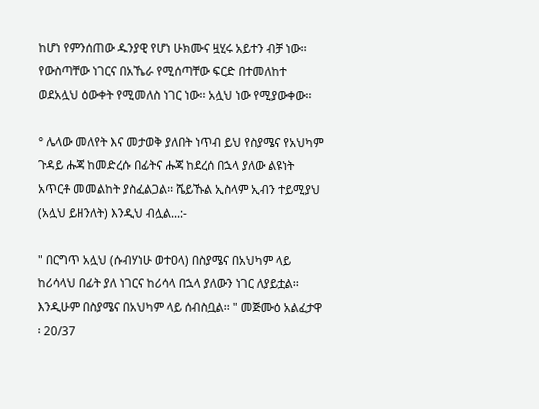ከሆነ የምንሰጠው ዱንያዊ የሆነ ሁክሙና ዟሂሩ አይተን ብቻ ነው፡፡ የውስጣቸው ነገርና በአኼራ የሚሰጣቸው ፍርድ በተመለከተ ወደአሏህ ዕውቀት የሚመለስ ነገር ነው፡፡ አሏህ ነው የሚያውቀው፡፡

° ሌላው መለየት እና መታወቅ ያለበት ነጥብ ይህ የስያሜና የአህካም ጉዳይ ሑጃ ከመድረሱ በፊትና ሑጃ ከደረሰ በኋላ ያለው ልዩነት አጥርቶ መመልከት ያስፈልጋል፡፡ ሼይኹል ኢስላም ኢብን ተይሚያህ (አሏህ ይዘንለት) እንዲህ ብሏል...:-

" በርግጥ አሏህ (ሱብሃነሁ ወተዐላ) በስያሜና በአህካም ላይ ከሪሳላህ በፊት ያለ ነገርና ከሪሳላ በኋላ ያለውን ነገር ለያይቷል፡፡ እንዲሁም በስያሜና በአህካም ላይ ሰብስቧል፡፡ " መጅሙዕ አልፈታዋ ፡ 20/37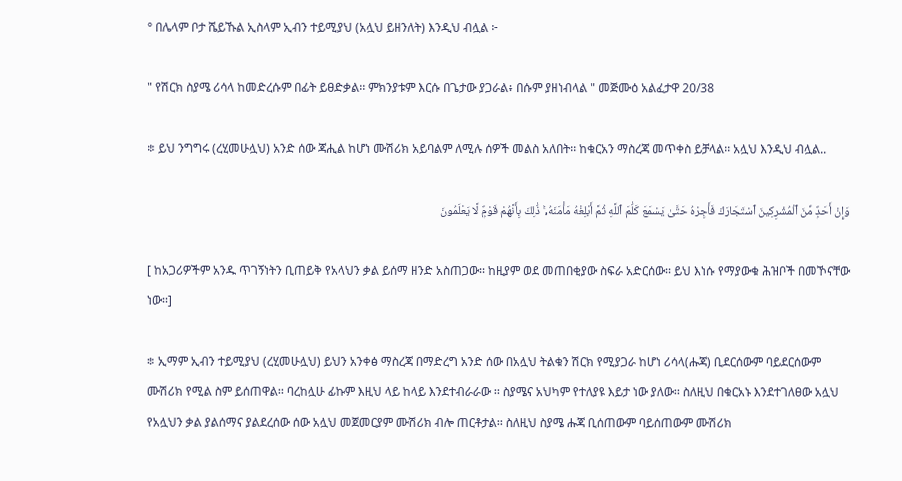° በሌላም ቦታ ሼይኹል ኢስላም ኢብን ተይሚያህ (አሏህ ይዘንለት) እንዲህ ብሏል ፦

" የሽርክ ስያሜ ሪሳላ ከመድረሱም በፊት ይፀድቃል፡፡ ምክንያቱም እርሱ በጌታው ያጋራል፥ በሱም ያዘነብላል " መጅሙዕ አልፈታዋ 20/38

፨ ይህ ንግግሩ (ረሂመሁሏህ) አንድ ሰው ጃሒል ከሆነ ሙሽሪክ አይባልም ለሚሉ ሰዎች መልስ አለበት፡፡ ከቁርአን ማስረጃ መጥቀስ ይቻላል፡፡ አሏህ እንዲህ ብሏል..

وَإِنْ أَحَدٌۭ مِّنَ ٱلْمُشْرِكِينَ ٱسْتَجَارَكَ فَأَجِرْهُ حَتَّىٰ يَسْمَعَ كَلَٰمَ ٱللَّهِ ثُمَّ أَبْلِغْهُ مَأْمَنَهُۥ ۚ ذَٰلِكَ بِأَنَّهُمْ قَوْمٌۭ لَّا يَعْلَمُونَ

[ ከአጋሪዎችም አንዱ ጥገኝነትን ቢጠይቅ የአላህን ቃል ይሰማ ዘንድ አስጠጋው፡፡ ከዚያም ወደ መጠበቂያው ስፍራ አድርሰው፡፡ ይህ እነሱ የማያውቁ ሕዝቦች በመኾናቸው ነው፡፡]

፨ ኢማም ኢብን ተይሚያህ (ረሂመሁሏህ) ይህን አንቀፅ ማስረጃ በማድረግ አንድ ሰው በአሏህ ትልቁን ሽርክ የሚያጋራ ከሆነ ሪሳላ(ሑጃ) ቢደርሰውም ባይደርሰውም ሙሽሪክ የሚል ስም ይሰጠዋል፡፡ ባረከሏሁ ፊኩም እዚህ ላይ ከላይ እንደተብራራው ፡፡ ስያሜና አህካም የተለያዩ እይታ ነው ያለው፡፡ ስለዚህ በቁርአኑ እንደተገለፀው አሏህ የአሏህን ቃል ያልሰማና ያልደረሰው ሰው አሏህ መጀመርያም ሙሽሪክ ብሎ ጠርቶታል፡፡ ስለዚህ ስያሜ ሑጃ ቢሰጠውም ባይሰጠውም ሙሽሪክ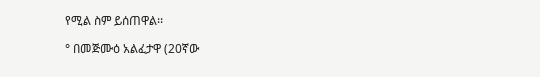የሚል ስም ይሰጠዋል፡፡

° በመጅሙዕ አልፈታዋ (20ኛው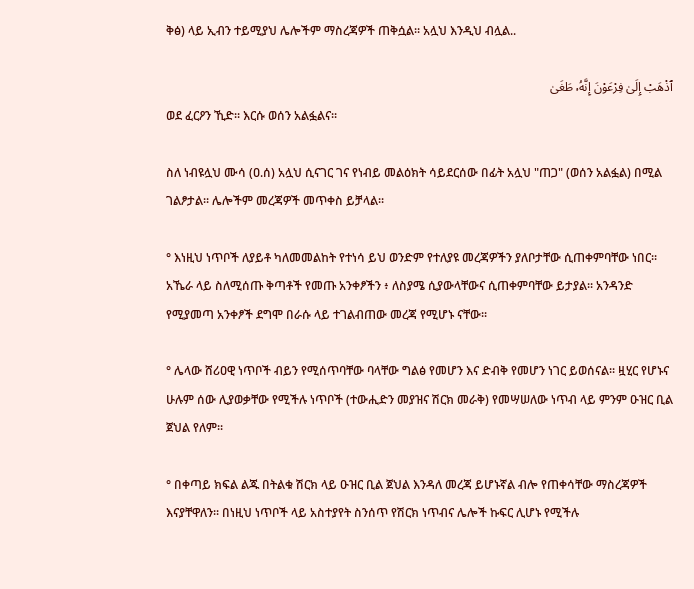ቅፅ) ላይ ኢብን ተይሚያህ ሌሎችም ማስረጃዎች ጠቅሷል፡፡ አሏህ እንዲህ ብሏል..

ٱذْهَبْ إِلَىٰ فِرْعَوْنَ إِنَّهُۥ طَغَىٰ
ወደ ፈርዖን ኺድ፡፡ እርሱ ወሰን አልፏልና፡፡

ስለ ነብዩሏህ ሙሳ (ዐ.ሰ) አሏህ ሲናገር ገና የነብይ መልዕክት ሳይደርሰው በፊት አሏህ "ጠጋ" (ወሰን አልፏል) በሚል ገልፆታል፡፡ ሌሎችም መረጃዎች መጥቀስ ይቻላል፡፡

° እነዚህ ነጥቦች ለያይቶ ካለመመልከት የተነሳ ይህ ወንድም የተለያዩ መረጃዎችን ያለቦታቸው ሲጠቀምባቸው ነበር፡፡ አኼራ ላይ ስለሚሰጡ ቅጣቶች የመጡ አንቀፆችን ፥ ለስያሜ ሲያውላቸውና ሲጠቀምባቸው ይታያል፡፡ አንዳንድ የሚያመጣ አንቀፆች ደግሞ በራሱ ላይ ተገልብጠው መረጃ የሚሆኑ ናቸው፡፡

° ሌላው ሸሪዐዊ ነጥቦች ብይን የሚሰጥባቸው ባላቸው ግልፅ የመሆን እና ድብቅ የመሆን ነገር ይወሰናል፡፡ ዟሂር የሆኑና ሁሉም ሰው ሊያወቃቸው የሚችሉ ነጥቦች (ተውሒድን መያዝና ሽርክ መራቅ) የመሣሠለው ነጥብ ላይ ምንም ዑዝር ቢል ጀህል የለም፡፡

° በቀጣይ ክፍል ልጁ በትልቁ ሽርክ ላይ ዑዝር ቢል ጀህል እንዳለ መረጃ ይሆኑኛል ብሎ የጠቀሳቸው ማስረጃዎች እናያቸዋለን፡፡ በነዚህ ነጥቦች ላይ አስተያየት ስንሰጥ የሽርክ ነጥብና ሌሎች ኩፍር ሊሆኑ የሚችሉ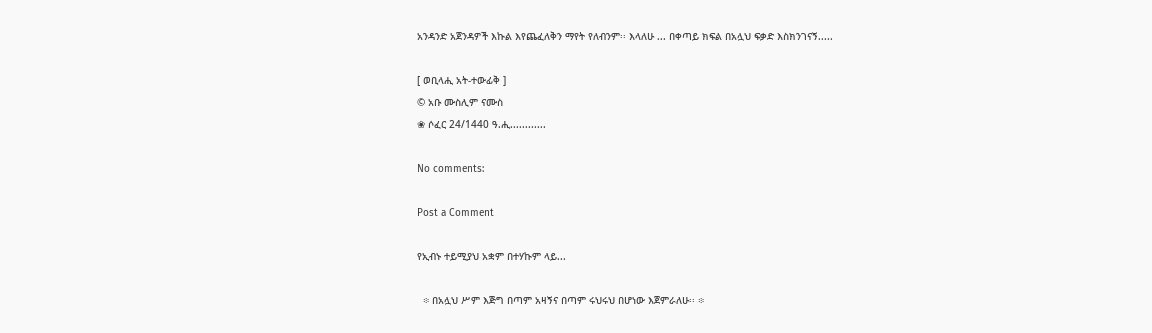አንዳንድ አጀንዳዎች እኩል እየጨፈለቅን ማየት የለብንም፡፡ እላለሁ ... በቀጣይ ክፍል በአሏህ ፍቃድ እስክንገናኝ.....

[ ወቢላሒ አት-ተውፊቅ ]
© አቡ ሙስሊም ናሙስ
❀ ሶፈር 24/1440 ዓ.ሒ............

No comments:

Post a Comment

የኢብኑ ተይሚያህ አቋም በተሃኩም ላይ...

  ፨ በአሏህ ሥም እጅግ በጣም አዛኝና በጣም ሩህሩህ በሆነው እጀምራለሁ፡፡ ፨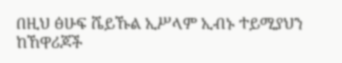በዚህ ፅሁፍ ሼይኹል ኢሥላም ኢብኑ ተይሚያህን ከኸዋሪጆች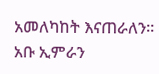አመለካከት እናጠራለን፡፡ አቡ ኢምራን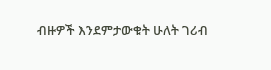ብዙዎች እንደምታውቁት ሁለት ገሪብ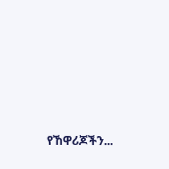የኸዋሪጆችን...